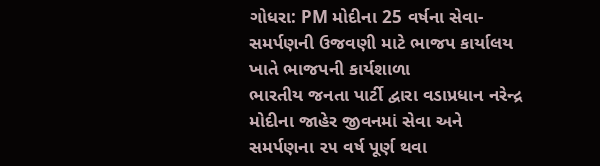ગોધરા: PM મોદીના 25 વર્ષના સેવા-સમર્પણની ઉજવણી માટે ભાજપ કાર્યાલય ખાતે ભાજપની કાર્યશાળા
ભારતીય જનતા પાર્ટી દ્વારા વડાપ્રધાન નરેન્દ્ર મોદીના જાહેર જીવનમાં સેવા અને સમર્પણના ૨૫ વર્ષ પૂર્ણ થવા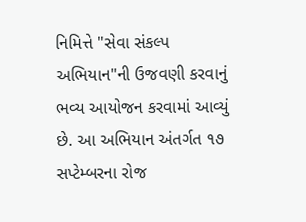નિમિત્તે "સેવા સંકલ્પ અભિયાન"ની ઉજવણી કરવાનું ભવ્ય આયોજન કરવામાં આવ્યું છે. આ અભિયાન અંતર્ગત ૧૭ સપ્ટેમ્બરના રોજ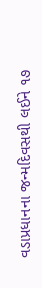વડાપ્રધાનના જન્મદિવસથી લઈને ૧૭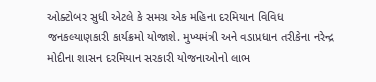ઓક્ટોબર સુધી એટલે કે સમગ્ર એક મહિના દરમિયાન વિવિધ જનકલ્યાણકારી કાર્યક્રમો યોજાશે. મુખ્યમંત્રી અને વડાપ્રધાન તરીકેના નરેન્દ્ર મોદીના શાસન દરમિયાન સરકારી યોજનાઓનો લાભ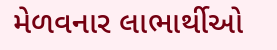મેળવનાર લાભાર્થીઓ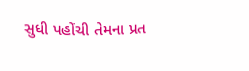સુધી પહોંચી તેમના પ્રત